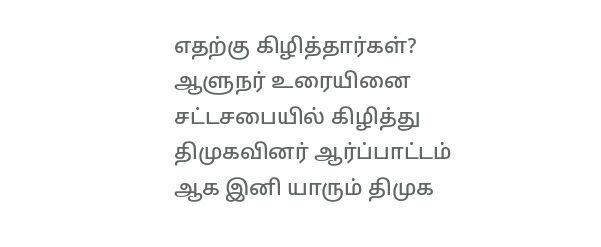எதற்கு கிழித்தார்கள்?
ஆளுநர் உரையினை சட்டசபையில் கிழித்து திமுகவினர் ஆர்ப்பாட்டம்
ஆக இனி யாரும் திமுக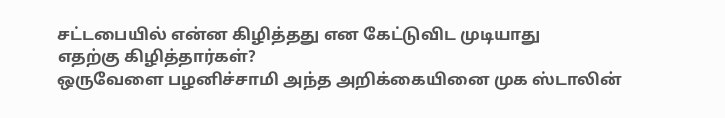சட்டபையில் என்ன கிழித்தது என கேட்டுவிட முடியாது
எதற்கு கிழித்தார்கள்?
ஒருவேளை பழனிச்சாமி அந்த அறிக்கையினை முக ஸ்டாலின்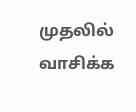முதலில் வாசிக்க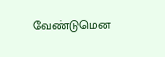வேண்டுமென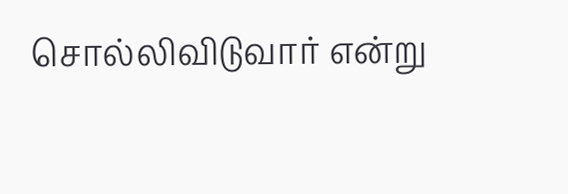சொல்லிவிடுவார் என்று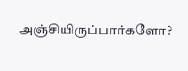அஞ்சியிருப்பார்களோ?